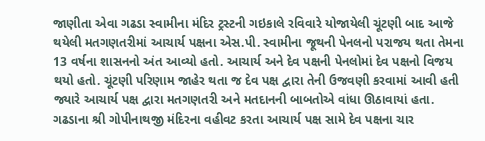જાણીતા એવા ગઢડા સ્વામીના મંદિર ટ્રસ્ટની ગઇકાલે રવિવારે યોજાયેલી ચૂંટણી બાદ આજે થયેલી મતગણતરીમાં આચાર્ય પક્ષના એસ.પી. સ્વામીના જૂથની પેનલનો પરાજય થતા તેમના 13 વર્ષના શાસનનો અંત આવ્યો હતો. આચાર્ય અને દેવ પક્ષની પેનલોમાં દેવ પક્ષનો વિજય થયો હતો. ચૂંટણી પરિણામ જાહેર થતા જ દેવ પક્ષ દ્વારા તેની ઉજવણી કરવામાં આવી હતી જ્યારે આચાર્ય પક્ષ દ્વારા મતગણતરી અને મતદાનની બાબતોએ વાંધા ઊઠાવાયાં હતા.
ગઢડાના શ્રી ગોપીનાથજી મંદિરના વહીવટ કરતા આચાર્ય પક્ષ સામે દેવ પક્ષના ચાર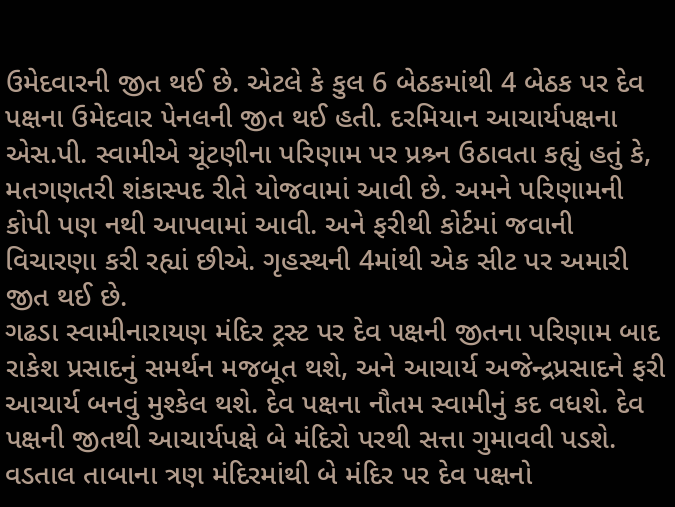ઉમેદવારની જીત થઈ છે. એટલે કે કુલ 6 બેઠકમાંથી 4 બેઠક પર દેવ પક્ષના ઉમેદવાર પેનલની જીત થઈ હતી. દરમિયાન આચાર્યપક્ષના એસ.પી. સ્વામીએ ચૂંટણીના પરિણામ પર પ્રશ્ર્ન ઉઠાવતા કહ્યું હતું કે, મતગણતરી શંકાસ્પદ રીતે યોજવામાં આવી છે. અમને પરિણામની કોપી પણ નથી આપવામાં આવી. અને ફરીથી કોર્ટમાં જવાની વિચારણા કરી રહ્યાં છીએ. ગૃહસ્થની 4માંથી એક સીટ પર અમારી જીત થઈ છે.
ગઢડા સ્વામીનારાયણ મંદિર ટ્રસ્ટ પર દેવ પક્ષની જીતના પરિણામ બાદ રાકેશ પ્રસાદનું સમર્થન મજબૂત થશે, અને આચાર્ય અજેન્દ્રપ્રસાદને ફરી આચાર્ય બનવું મુશ્કેલ થશે. દેવ પક્ષના નૌતમ સ્વામીનું કદ વધશે. દેવ પક્ષની જીતથી આચાર્યપક્ષે બે મંદિરો પરથી સત્તા ગુમાવવી પડશે. વડતાલ તાબાના ત્રણ મંદિરમાંથી બે મંદિર પર દેવ પક્ષનો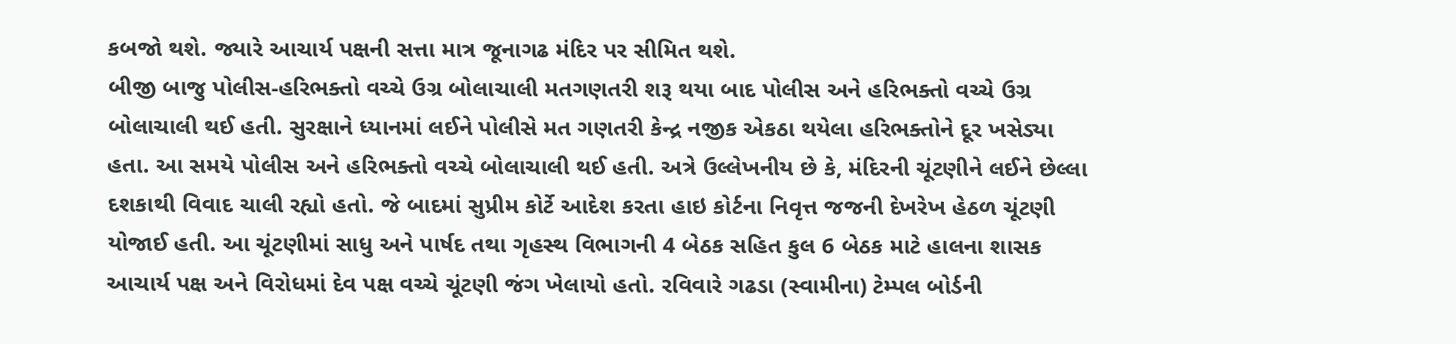કબજો થશે. જ્યારે આચાર્ય પક્ષની સત્તા માત્ર જૂનાગઢ મંદિર પર સીમિત થશે.
બીજી બાજુ પોલીસ-હરિભક્તો વચ્ચે ઉગ્ર બોલાચાલી મતગણતરી શરૂ થયા બાદ પોલીસ અને હરિભક્તો વચ્ચે ઉગ્ર બોલાચાલી થઈ હતી. સુરક્ષાને ધ્યાનમાં લઈને પોલીસે મત ગણતરી કેન્દ્ર નજીક એકઠા થયેલા હરિભક્તોને દૂર ખસેડ્યા હતા. આ સમયે પોલીસ અને હરિભક્તો વચ્ચે બોલાચાલી થઈ હતી. અત્રે ઉલ્લેખનીય છે કે, મંદિરની ચૂંટણીને લઈને છેલ્લા દશકાથી વિવાદ ચાલી રહ્યો હતો. જે બાદમાં સુપ્રીમ કોર્ટે આદેશ કરતા હાઇ કોર્ટના નિવૃત્ત જજની દેખરેખ હેઠળ ચૂંટણી યોજાઈ હતી. આ ચૂંટણીમાં સાધુ અને પાર્ષદ તથા ગૃહસ્થ વિભાગની 4 બેઠક સહિત કુલ 6 બેઠક માટે હાલના શાસક આચાર્ય પક્ષ અને વિરોધમાં દેવ પક્ષ વચ્ચે ચૂંટણી જંગ ખેલાયો હતો. રવિવારે ગઢડા (સ્વામીના) ટેમ્પલ બોર્ડની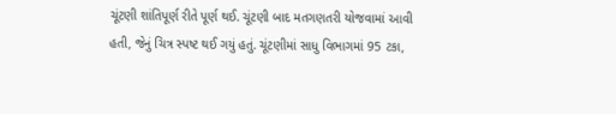ચૂંટણી શાંતિપૂર્ણ રીતે પૂર્ણ થઈ. ચૂંટણી બાદ મતગણતરી યોજવામાં આવી હતી, જેનું ચિત્ર સ્પષ્ટ થઈ ગયું હતું. ચૂંટણીમાં સાધુ વિભાગમાં 95 ટકા,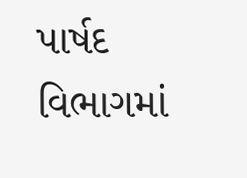પાર્ષદ વિભાગમાં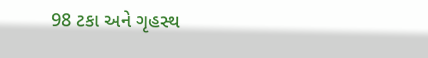98 ટકા અને ગૃહસ્થ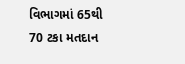વિભાગમાં 65થી 70 ટકા મતદાન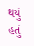થયું હતું